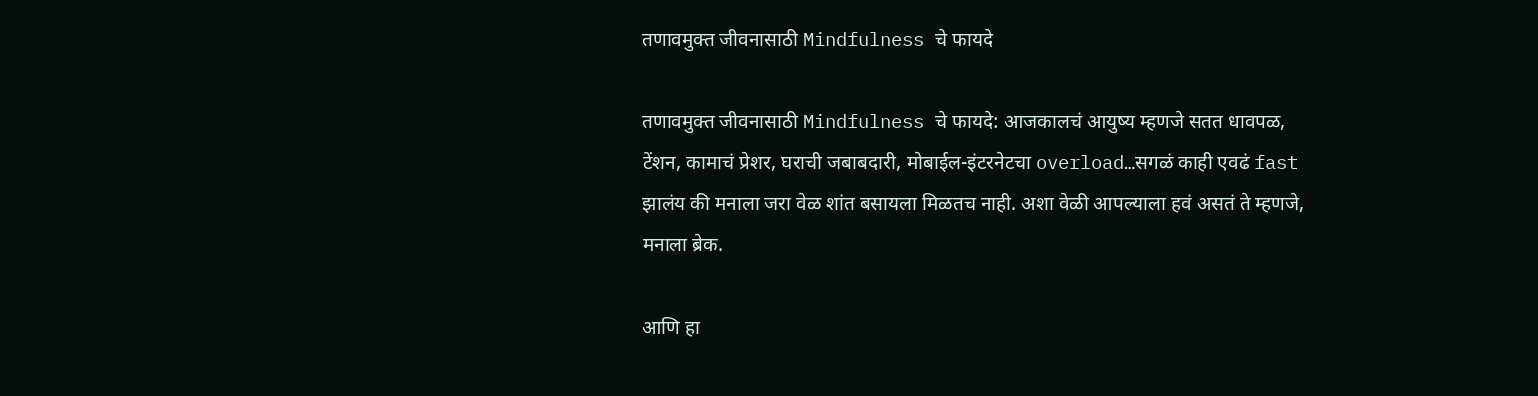तणावमुक्त जीवनासाठी Mindfulness चे फायदे

तणावमुक्त जीवनासाठी Mindfulness चे फायदे: आजकालचं आयुष्य म्हणजे सतत धावपळ, टेंशन, कामाचं प्रेशर, घराची जबाबदारी, मोबाईल-इंटरनेटचा overload…सगळं काही एवढं fast झालंय की मनाला जरा वेळ शांत बसायला मिळतच नाही. अशा वेळी आपल्याला हवं असतं ते म्हणजे, मनाला ब्रेक.

आणि हा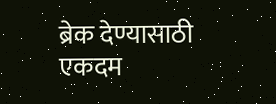ब्रेक देण्यासाठी एकदम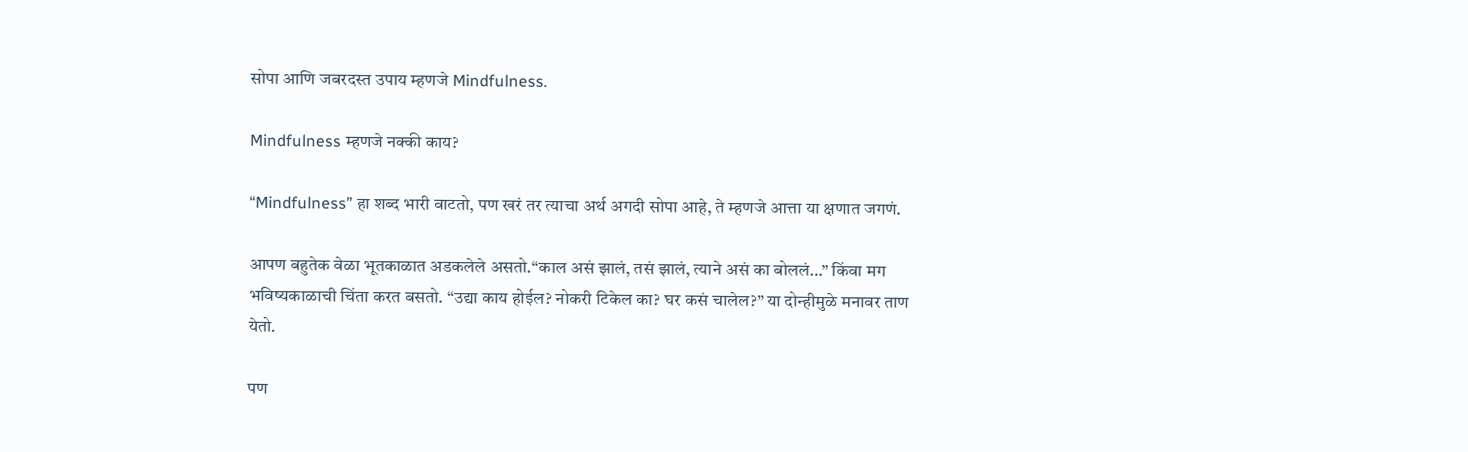सोपा आणि जबरदस्त उपाय म्हणजे Mindfulness.

Mindfulness म्हणजे नक्की काय?

“Mindfulness” हा शब्द भारी वाटतो, पण खरं तर त्याचा अर्थ अगदी सोपा आहे, ते म्हणजे आत्ता या क्षणात जगणं.

आपण बहुतेक वेळा भूतकाळात अडकलेले असतो.“काल असं झालं, तसं झालं, त्याने असं का बोललं…” किंवा मग भविष्यकाळाची चिंता करत बसतो. “उद्या काय होईल? नोकरी टिकेल का? घर कसं चालेल?” या दोन्हीमुळे मनावर ताण येतो.

पण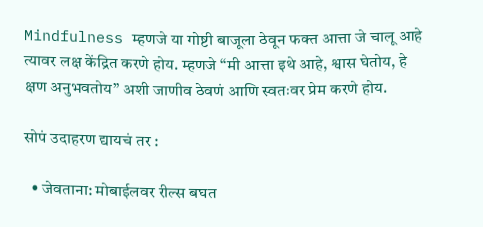Mindfulness म्हणजे या गोष्टी बाजूला ठेवून फक्त आत्ता जे चालू आहे त्यावर लक्ष केंद्रित करणे होय. म्हणजे “मी आत्ता इथे आहे, श्वास घेतोय, हे क्षण अनुभवतोय” अशी जाणीव ठेवणं आणि स्वतःवर प्रेम करणे होय.

सोपं उदाहरण द्यायचं तर :

  • जेवताना: मोबाईलवर रील्स बघत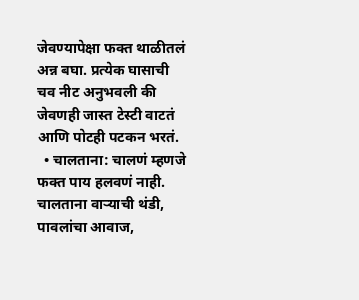जेवण्यापेक्षा फक्त थाळीतलं अन्न बघा. प्रत्येक घासाची चव नीट अनुभवली की जेवणही जास्त टेस्टी वाटतं आणि पोटही पटकन भरतं.
  • चालताना: चालणं म्हणजे फक्त पाय हलवणं नाही. चालताना वाऱ्याची थंडी, पावलांचा आवाज,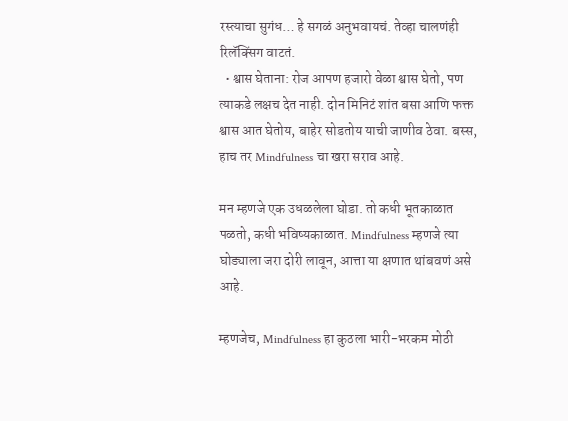रस्त्याचा सुगंध… हे सगळं अनुभवायचं. तेव्हा चालणंही रिलॅक्सिंग वाटतं.
  • श्वास घेताना: रोज आपण हजारो वेळा श्वास घेतो, पण त्याकडे लक्षच देत नाही. दोन मिनिटं शांत बसा आणि फक्त श्वास आत घेतोय, बाहेर सोडतोय याची जाणीव ठेवा. बस्स, हाच तर Mindfulness चा खरा सराव आहे.

मन म्हणजे एक उधळलेला घोडा. तो कधी भूतकाळात पळतो, कधी भविष्यकाळात. Mindfulness म्हणजे त्या घोड्याला जरा दोरी लावून, आत्ता या क्षणात थांबवणं असे आहे.

म्हणजेच, Mindfulness हा कुठला भारी-भरकम मोठी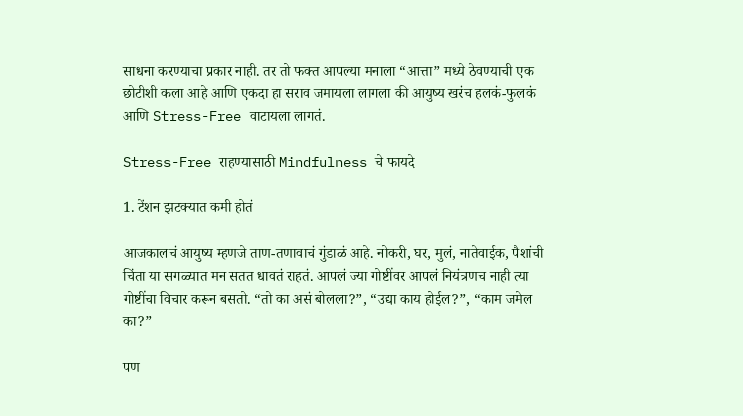साधना करण्याचा प्रकार नाही. तर तो फक्त आपल्या मनाला “आत्ता” मध्ये ठेवण्याची एक छोटीशी कला आहे आणि एकदा हा सराव जमायला लागला की आयुष्य खरंच हलकं-फुलकं आणि Stress-Free वाटायला लागतं.

Stress-Free राहण्यासाठी Mindfulness चे फायदे

1. टेंशन झटक्यात कमी होतं

आजकालचं आयुष्य म्हणजे ताण-तणावाचं गुंडाळं आहे. नोकरी, घर, मुलं, नातेवाईक, पैशांची चिंता या सगळ्यात मन सतत धावतं राहतं. आपलं ज्या गोष्टींवर आपलं नियंत्रणच नाही त्या गोष्टींचा विचार करून बसतो. “तो का असं बोलला?”, “उद्या काय होईल?”, “काम जमेल का?”

पण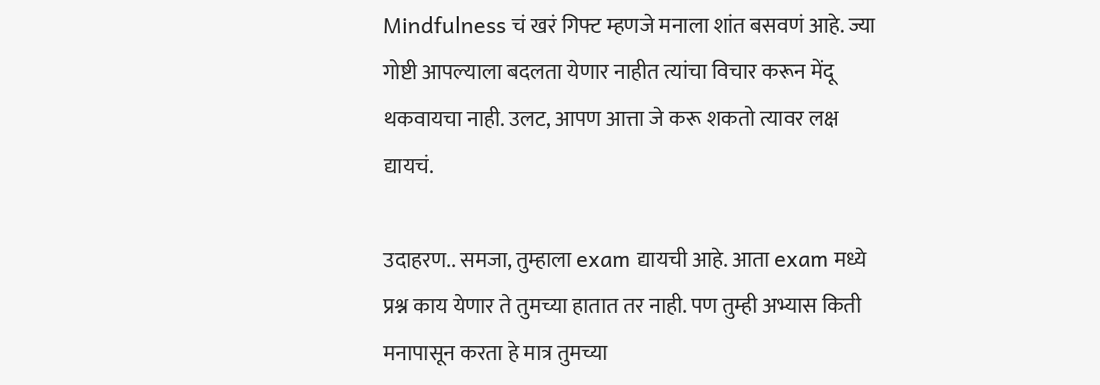Mindfulness चं खरं गिफ्ट म्हणजे मनाला शांत बसवणं आहे. ज्या गोष्टी आपल्याला बदलता येणार नाहीत त्यांचा विचार करून मेंदू थकवायचा नाही. उलट, आपण आत्ता जे करू शकतो त्यावर लक्ष द्यायचं.

उदाहरण.. समजा, तुम्हाला exam द्यायची आहे. आता exam मध्ये प्रश्न काय येणार ते तुमच्या हातात तर नाही. पण तुम्ही अभ्यास किती मनापासून करता हे मात्र तुमच्या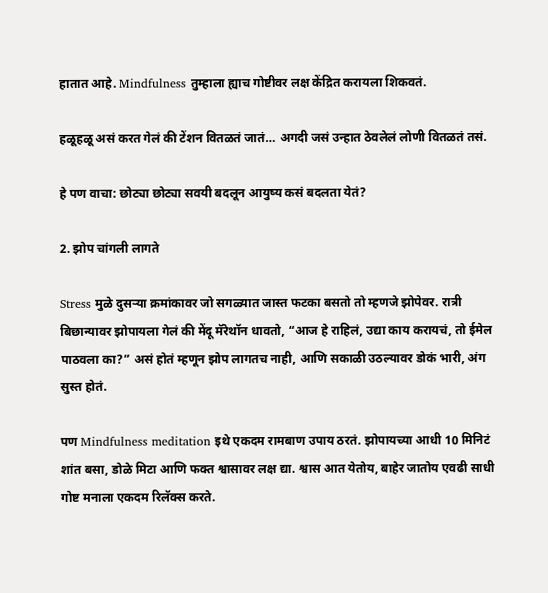हातात आहे. Mindfulness तुम्हाला ह्याच गोष्टीवर लक्ष केंद्रित करायला शिकवतं.

हळूहळू असं करत गेलं की टेंशन वितळतं जातं… अगदी जसं उन्हात ठेवलेलं लोणी वितळतं तसं.

हे पण वाचा: छोट्या छोट्या सवयी बदलून आयुष्य कसं बदलता येतं?

2. झोप चांगली लागते

Stress मुळे दुसऱ्या क्रमांकावर जो सगळ्यात जास्त फटका बसतो तो म्हणजे झोपेवर. रात्री बिछान्यावर झोपायला गेलं की मेंदू मॅरेथॉन धावतो, “आज हे राहिलं, उद्या काय करायचं, तो ईमेल पाठवला का?” असं होतं म्हणून झोप लागतच नाही, आणि सकाळी उठल्यावर डोकं भारी, अंग सुस्त होतं.

पण Mindfulness meditation इथे एकदम रामबाण उपाय ठरतं. झोपायच्या आधी 10 मिनिटं शांत बसा, डोळे मिटा आणि फक्त श्वासावर लक्ष द्या. श्वास आत येतोय, बाहेर जातोय एवढी साधी गोष्ट मनाला एकदम रिलॅक्स करते.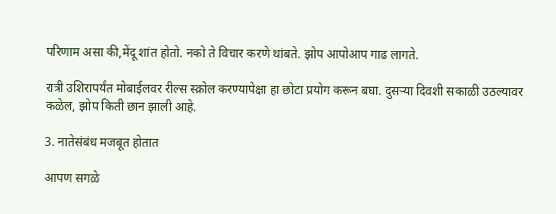परिणाम असा की,मेंदू शांत होतो. नको ते विचार करणे थांबते. झोप आपोआप गाढ लागते.

रात्री उशिरापर्यंत मोबाईलवर रील्स स्क्रोल करण्यापेक्षा हा छोटा प्रयोग करून बघा. दुसऱ्या दिवशी सकाळी उठल्यावर कळेल, झोप किती छान झाली आहे.

3. नातेसंबंध मजबूत होतात

आपण सगळे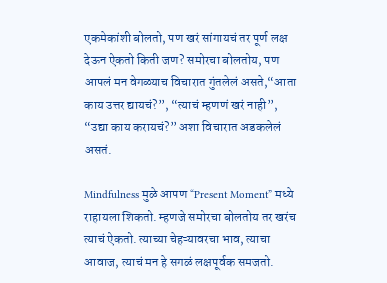एकमेकांशी बोलतो, पण खरं सांगायचं तर पूर्ण लक्ष देऊन ऐकतो किती जण? समोरचा बोलतोय, पण आपलं मन वेगळ्याच विचारात गुंतलेलं असते,“आता काय उत्तर द्यायचं?”, “त्याचं म्हणणं खरं नाही”, “उद्या काय करायचं?” अशा विचारात अडकलेलं असतं.

Mindfulness मुळे आपण “Present Moment” मध्ये राहायला शिकतो. म्हणजे समोरचा बोलतोय तर खरंच त्याचं ऐकतो. त्याच्या चेहऱ्यावरचा भाव, त्याचा आवाज, त्याचं मन हे सगळं लक्षपूर्वक समजतो.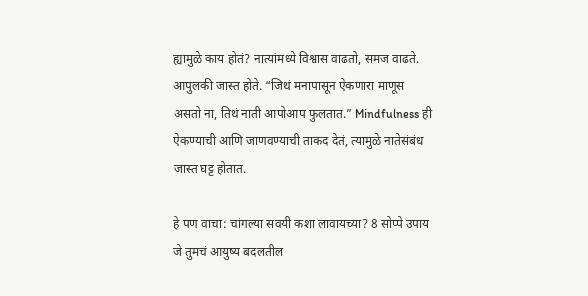ह्यामुळे काय होतं? नात्यांमध्ये विश्वास वाढतो, समज वाढते. आपुलकी जास्त होते. “जिथं मनापासून ऐकणारा माणूस असतो ना, तिथं नाती आपोआप फुलतात.” Mindfulness ही ऐकण्याची आणि जाणवण्याची ताकद देतं, त्यामुळे नातेसंबंध जास्त घट्ट होतात.

हे पण वाचा: चांगल्या सवयी कशा लावायच्या? 8 सोप्पे उपाय जे तुमचं आयुष्य बदलतील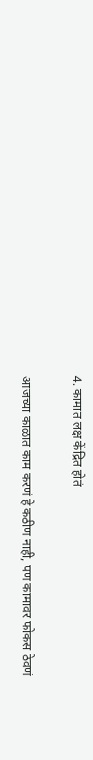4. कामात लक्ष केंद्रित होतं

आजच्या काळात काम करणं हे कठीण नाही, पण कामावर फोकस ठेवणं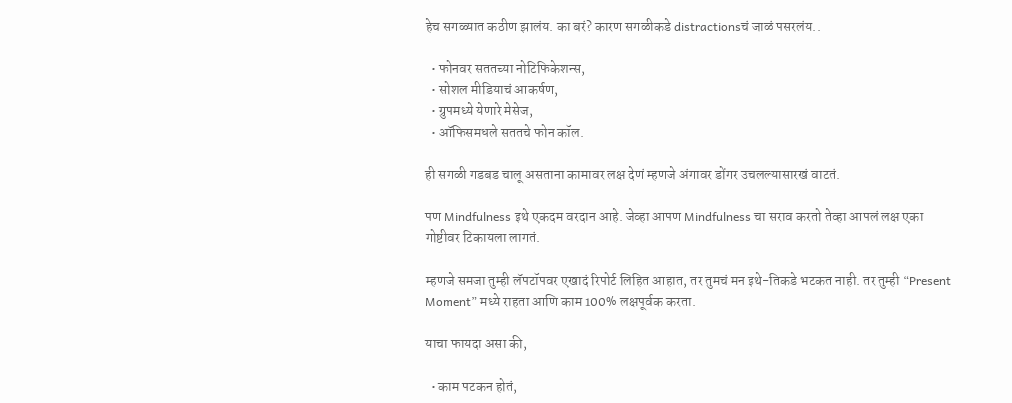हेच सगळ्यात कठीण झालंय. का बरं? कारण सगळीकडे distractionsचं जाळं पसरलंय..

  • फोनवर सततच्या नोटिफिकेशन्स,
  • सोशल मीडियाचं आकर्षण,
  • ग्रुपमध्ये येणारे मेसेज,
  • ऑफिसमधले सततचे फोन कॉल.

ही सगळी गडबड चालू असताना कामावर लक्ष देणं म्हणजे अंगावर डोंगर उचलल्यासारखं वाटतं.

पण Mindfulness इथे एकदम वरदान आहे. जेव्हा आपण Mindfulness चा सराव करतो तेव्हा आपलं लक्ष एका गोष्टीवर टिकायला लागतं.

म्हणजे समजा तुम्ही लॅपटॉपवर एखादं रिपोर्ट लिहित आहात, तर तुमचं मन इथे-तिकडे भटकत नाही. तर तुम्ही “Present Moment” मध्ये राहता आणि काम 100% लक्षपूर्वक करता.

याचा फायदा असा की,

  • काम पटकन होतं,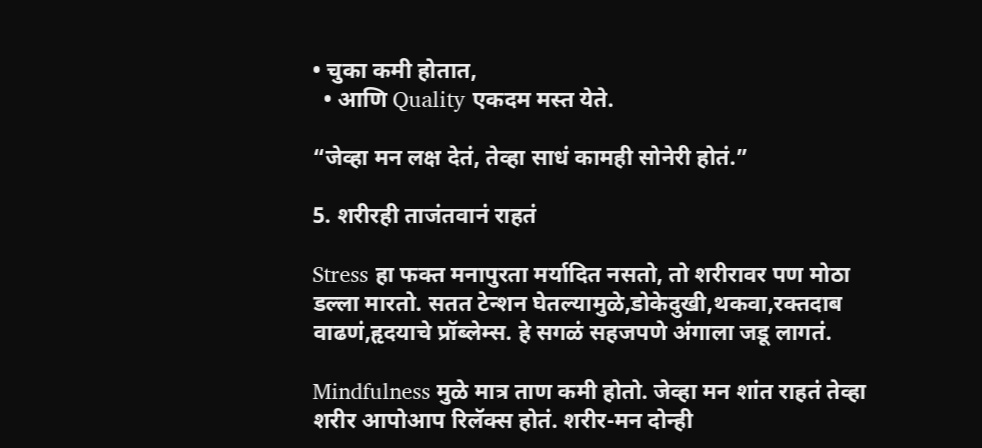• चुका कमी होतात,
  • आणि Quality एकदम मस्त येते.

“जेव्हा मन लक्ष देतं, तेव्हा साधं कामही सोनेरी होतं.”

5. शरीरही ताजंतवानं राहतं

Stress हा फक्त मनापुरता मर्यादित नसतो, तो शरीरावर पण मोठा डल्ला मारतो. सतत टेन्शन घेतल्यामुळे,डोकेदुखी,थकवा,रक्तदाब वाढणं,हृदयाचे प्रॉब्लेम्स. हे सगळं सहजपणे अंगाला जडू लागतं.

Mindfulness मुळे मात्र ताण कमी होतो. जेव्हा मन शांत राहतं तेव्हा शरीर आपोआप रिलॅक्स होतं. शरीर-मन दोन्ही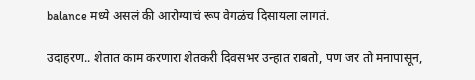balance मध्ये असलं की आरोग्याचं रूप वेगळंच दिसायला लागतं.

उदाहरण.. शेतात काम करणारा शेतकरी दिवसभर उन्हात राबतो, पण जर तो मनापासून,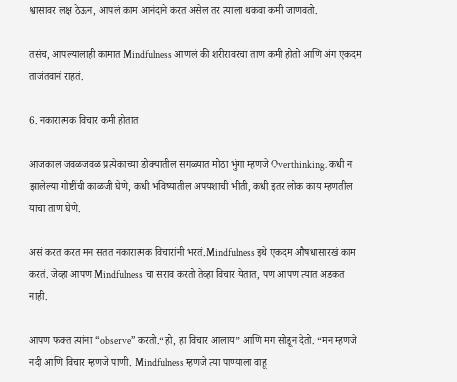श्वासावर लक्ष ठेऊन, आपलं काम आनंदाने करत असेल तर त्याला थकवा कमी जाणवतो.

तसंच, आपल्यालाही कामात Mindfulness आणलं की शरीरावरचा ताण कमी होतो आणि अंग एकदम ताजंतवानं राहतं.

6. नकारात्मक विचार कमी होतात

आजकाल जवळजवळ प्रत्येकाच्या डोक्यातील सगळ्यात मोठा भुंगा म्हणजे Overthinking. कधी न झालेल्या गोष्टींची काळजी घेणे, कधी भविष्यातील अपयशाची भीती, कधी इतर लोक काय म्हणतील याचा ताण घेणे.

असं करत करत मन सतत नकारात्मक विचारांनी भरतं.Mindfulness इथे एकदम औषधासारखं काम करतं. जेव्हा आपण Mindfulness चा सराव करतो तेव्हा विचार येतात, पण आपण त्यात अडकत नाही.

आपण फक्त त्यांना “observe” करतो.“हो, हा विचार आलाय” आणि मग सोडून देतो. “मन म्हणजे नदी आणि विचार म्हणजे पाणी. Mindfulness म्हणजे त्या पाण्याला वाहू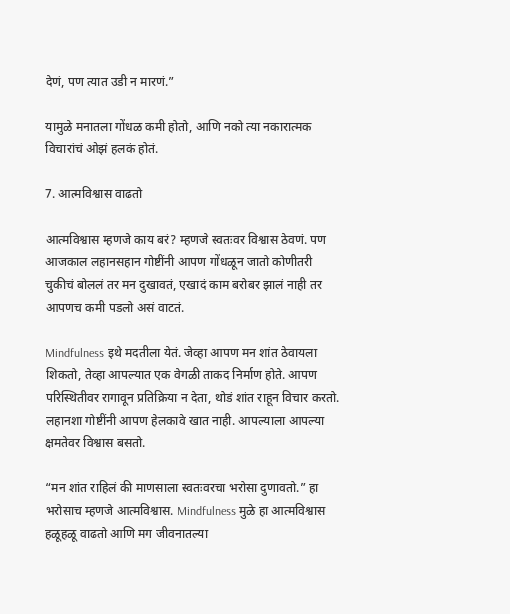देणं, पण त्यात उडी न मारणं.”

यामुळे मनातला गोंधळ कमी होतो, आणि नको त्या नकारात्मक विचारांचं ओझं हलकं होतं.

7. आत्मविश्वास वाढतो

आत्मविश्वास म्हणजे काय बरं? म्हणजे स्वतःवर विश्वास ठेवणं. पण आजकाल लहानसहान गोष्टींनी आपण गोंधळून जातो कोणीतरी चुकीचं बोललं तर मन दुखावतं, एखादं काम बरोबर झालं नाही तर आपणच कमी पडलो असं वाटतं.

Mindfulness इथे मदतीला येतं. जेव्हा आपण मन शांत ठेवायला शिकतो, तेव्हा आपल्यात एक वेगळी ताकद निर्माण होते. आपण परिस्थितीवर रागावून प्रतिक्रिया न देता, थोडं शांत राहून विचार करतो. लहानशा गोष्टींनी आपण हेलकावे खात नाही. आपल्याला आपल्या क्षमतेवर विश्वास बसतो.

“मन शांत राहिलं की माणसाला स्वतःवरचा भरोसा दुणावतो.” हा भरोसाच म्हणजे आत्मविश्वास. Mindfulness मुळे हा आत्मविश्वास हळूहळू वाढतो आणि मग जीवनातल्या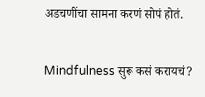अडचणींचा सामना करणं सोपं होतं.

Mindfulness सुरू कसं करायचं?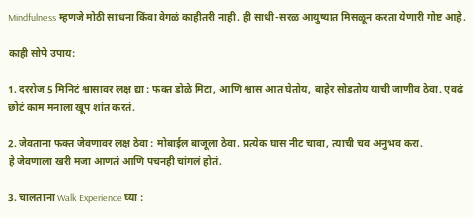Mindfulness म्हणजे मोठी साधना किंवा वेगळं काहीतरी नाही. ही साधी-सरळ आयुष्यात मिसळून करता येणारी गोष्ट आहे.

काही सोपे उपाय:

1. दररोज 5 मिनिटं श्वासावर लक्ष द्या : फक्त डोळे मिटा, आणि श्वास आत घेतोय, बाहेर सोडतोय याची जाणीव ठेवा. एवढं छोटं काम मनाला खूप शांत करतं.

2. जेवताना फक्त जेवणावर लक्ष ठेवा : मोबाईल बाजूला ठेवा. प्रत्येक घास नीट चावा, त्याची चव अनुभव करा.
हे जेवणाला खरी मजा आणतं आणि पचनही चांगलं होतं.

3. चालताना Walk Experience घ्या :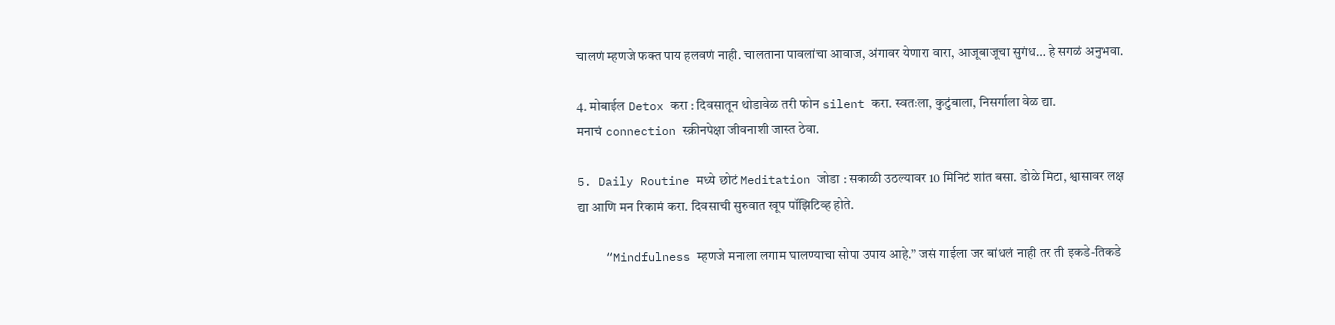चालणं म्हणजे फक्त पाय हलवणं नाही. चालताना पावलांचा आवाज, अंगावर येणारा वारा, आजूबाजूचा सुगंध… हे सगळं अनुभवा.

4. मोबाईल Detox करा : दिवसातून थोडावेळ तरी फोन silent करा. स्वतःला, कुटुंबाला, निसर्गाला वेळ द्या.
मनाचं connection स्क्रीनपेक्षा जीवनाशी जास्त ठेवा.

5. Daily Routine मध्ये छोटं Meditation जोडा : सकाळी उठल्यावर 10 मिनिटं शांत बसा. डोळे मिटा, श्वासावर लक्ष द्या आणि मन रिकामं करा. दिवसाची सुरुवात खूप पॉझिटिव्ह होते.

    “Mindfulness म्हणजे मनाला लगाम घालण्याचा सोपा उपाय आहे.” जसं गाईला जर बांधलं नाही तर ती इकडे-तिकडे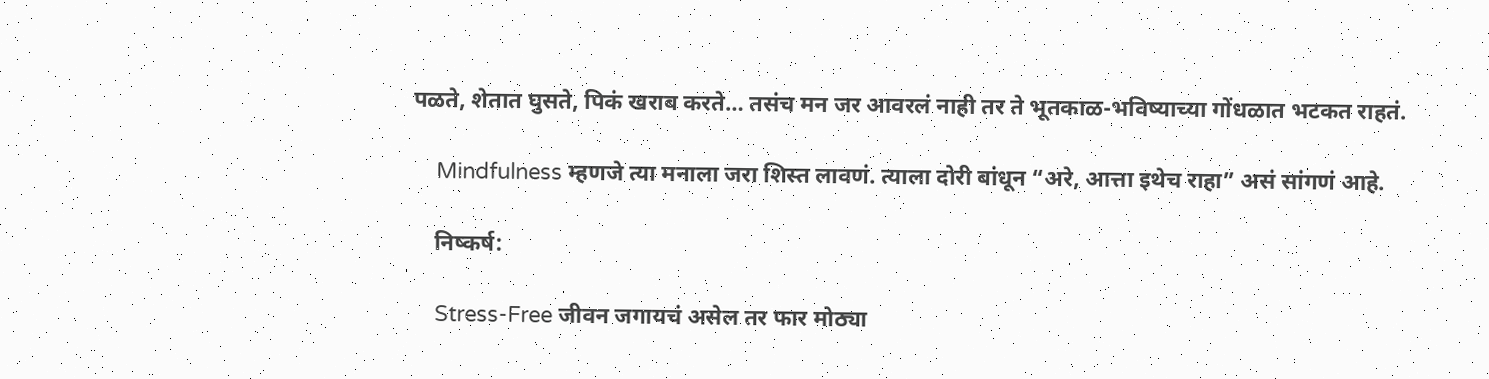पळते, शेतात घुसते, पिकं खराब करते… तसंच मन जर आवरलं नाही तर ते भूतकाळ-भविष्याच्या गोंधळात भटकत राहतं.

    Mindfulness म्हणजे त्या मनाला जरा शिस्त लावणं. त्याला दोरी बांधून “अरे, आत्ता इथेच राहा” असं सांगणं आहे.

    निष्कर्ष:

    Stress-Free जीवन जगायचं असेल तर फार मोठ्या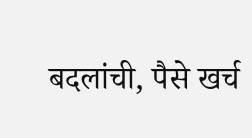बदलांची, पैसे खर्च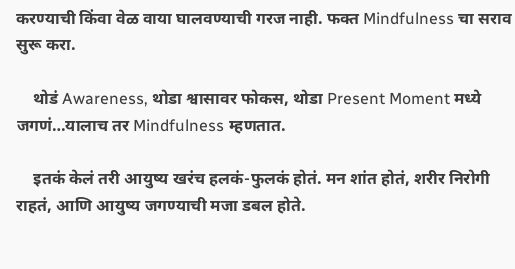करण्याची किंवा वेळ वाया घालवण्याची गरज नाही. फक्त Mindfulness चा सराव सुरू करा.

    थोडं Awareness, थोडा श्वासावर फोकस, थोडा Present Moment मध्ये जगणं…यालाच तर Mindfulness म्हणतात.

    इतकं केलं तरी आयुष्य खरंच हलकं-फुलकं होतं. मन शांत होतं, शरीर निरोगी राहतं, आणि आयुष्य जगण्याची मजा डबल होते.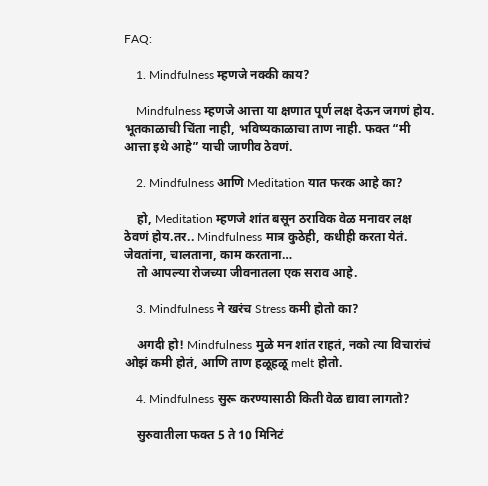FAQ:

    1. Mindfulness म्हणजे नक्की काय?

    Mindfulness म्हणजे आत्ता या क्षणात पूर्ण लक्ष देऊन जगणं होय. भूतकाळाची चिंता नाही, भविष्यकाळाचा ताण नाही. फक्त “मी आत्ता इथे आहे” याची जाणीव ठेवणं.

    2. Mindfulness आणि Meditation यात फरक आहे का?

    हो, Meditation म्हणजे शांत बसून ठराविक वेळ मनावर लक्ष ठेवणं होय.तर.. Mindfulness मात्र कुठेही, कधीही करता येतं. जेवतांना, चालताना, काम करताना…
    तो आपल्या रोजच्या जीवनातला एक सराव आहे.

    3. Mindfulness ने खरंच Stress कमी होतो का?

    अगदी हो! Mindfulness मुळे मन शांत राहतं, नको त्या विचारांचं ओझं कमी होतं, आणि ताण हळूहळू melt होतो.

    4. Mindfulness सुरू करण्यासाठी किती वेळ द्यावा लागतो?

    सुरुवातीला फक्त 5 ते 10 मिनिटं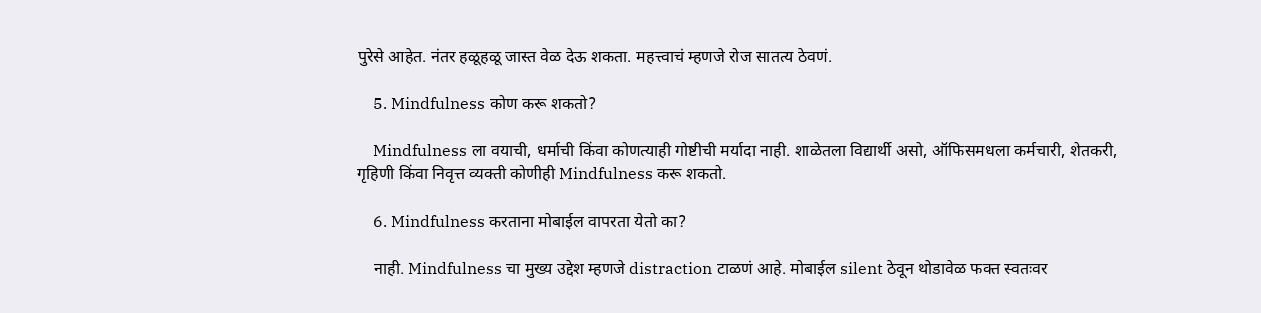पुरेसे आहेत. नंतर हळूहळू जास्त वेळ देऊ शकता. महत्त्वाचं म्हणजे रोज सातत्य ठेवणं.

    5. Mindfulness कोण करू शकतो?

    Mindfulness ला वयाची, धर्माची किंवा कोणत्याही गोष्टीची मर्यादा नाही. शाळेतला विद्यार्थी असो, ऑफिसमधला कर्मचारी, शेतकरी, गृहिणी किंवा निवृत्त व्यक्ती कोणीही Mindfulness करू शकतो.

    6. Mindfulness करताना मोबाईल वापरता येतो का?

    नाही. Mindfulness चा मुख्य उद्देश म्हणजे distraction टाळणं आहे. मोबाईल silent ठेवून थोडावेळ फक्त स्वतःवर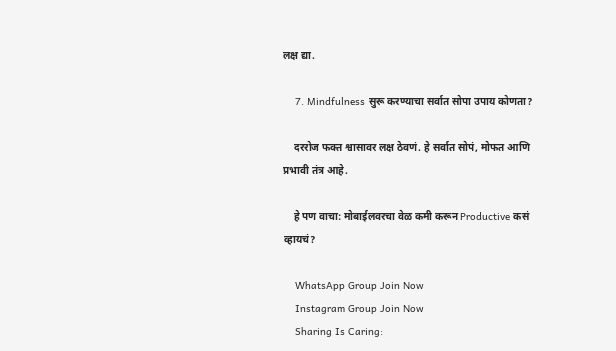लक्ष द्या.

    7. Mindfulness सुरू करण्याचा सर्वात सोपा उपाय कोणता?

    दररोज फक्त श्वासावर लक्ष ठेवणं. हे सर्वात सोपं, मोफत आणि प्रभावी तंत्र आहे.

    हे पण वाचा: मोबाईलवरचा वेळ कमी करून Productive कसं व्हायचं?

    WhatsApp Group Join Now
    Instagram Group Join Now
    Sharing Is Caring: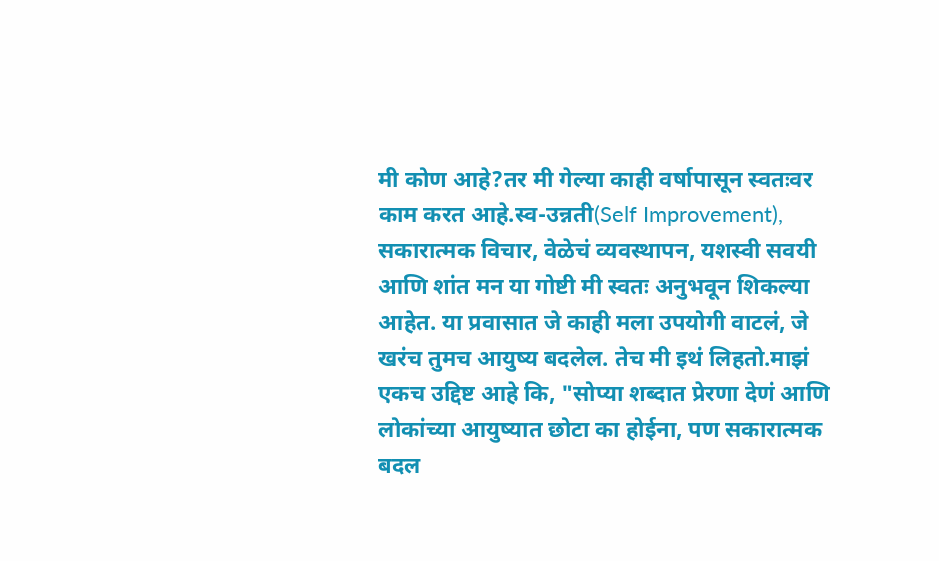मी कोण आहे?तर मी गेल्या काही वर्षापासून स्वतःवर काम करत आहे.स्व-उन्नती(Self Improvement), सकारात्मक विचार, वेळेचं व्यवस्थापन, यशस्वी सवयी आणि शांत मन या गोष्टी मी स्वतः अनुभवून शिकल्या आहेत. या प्रवासात जे काही मला उपयोगी वाटलं, जे खरंच तुमच आयुष्य बदलेल. तेच मी इथं लिहतो.माझं एकच उद्दिष्ट आहे कि, "सोप्या शब्दात प्रेरणा देणं आणि लोकांच्या आयुष्यात छोटा का होईना, पण सकारात्मक बदल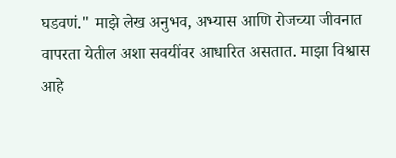घडवणं." माझे लेख अनुभव, अभ्यास आणि रोजच्या जीवनात वापरता येतील अशा सवयींवर आधारित असतात. माझा विश्वास आहे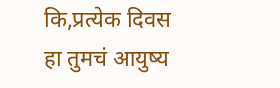कि,प्रत्येक दिवस हा तुमचं आयुष्य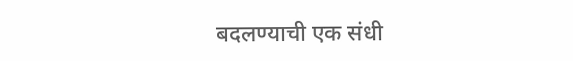बदलण्याची एक संधी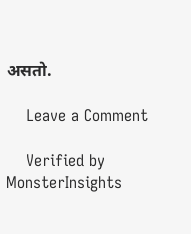असतो.

    Leave a Comment

    Verified by MonsterInsights